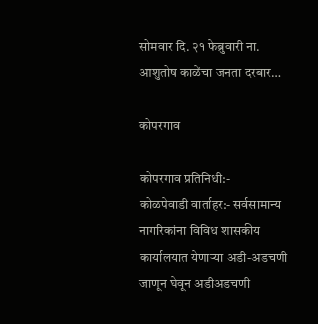सोमवार दि. २१ फेब्रुवारी ना. आशुतोष काळेंचा जनता दरबार…

कोपरगाव

कोपरगाव प्रतिनिधी:-
कोळपेवाडी वार्ताहर:- सर्वसामान्य नागरिकांना विविध शासकीय कार्यालयात येणाऱ्या अडी-अडचणी जाणून घेवून अडीअडचणी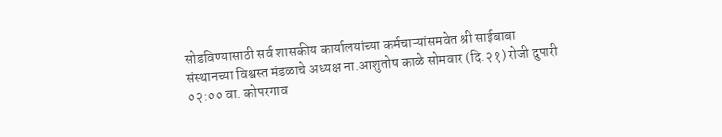सोडविण्यासाठी सर्व शासकीय कार्यालयांच्या कर्मचाऱ्यांसमवेत श्री साईबाबा संस्थानच्या विश्वस्त मंडळाचे अध्यक्ष ना.आशुतोष काळे सोमवार (दि.२१) रोजी दुपारी ०२:०० वा. कोपरगाव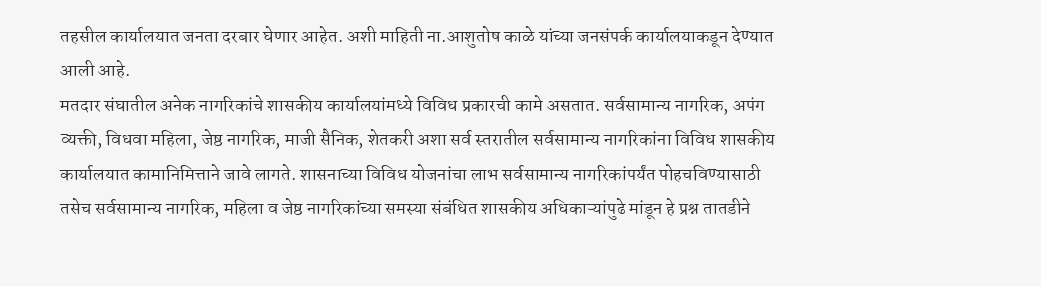तहसील कार्यालयात जनता दरबार घेणार आहेत. अशी माहिती ना.आशुतोष काळे यांच्या जनसंपर्क कार्यालयाकडून देण्यात आली आहे.
मतदार संघातील अनेक नागरिकांचे शासकीय कार्यालयांमध्ये विविध प्रकारची कामे असतात. सर्वसामान्य नागरिक, अपंग व्यक्ती, विधवा महिला, जेष्ठ नागरिक, माजी सैनिक, शेतकरी अशा सर्व स्तरातील सर्वसामान्य नागरिकांना विविध शासकीय कार्यालयात कामानिमित्ताने जावे लागते. शासनाच्या विविध योजनांचा लाभ सर्वसामान्य नागरिकांपर्यंत पोहचविण्यासाठी तसेच सर्वसामान्य नागरिक, महिला व जेष्ठ नागरिकांच्या समस्या संबंधित शासकीय अधिकाऱ्यांपुढे मांडून हे प्रश्न तातडीने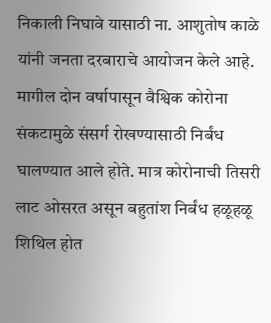निकाली निघावे यासाठी ना. आशुतोष काळे यांनी जनता दरबाराचे आयोजन केले आहे. मागील दोन वर्षापासून वैश्विक कोरोना संकटामुळे संसर्ग रोखण्यासाठी निर्बंध घालण्यात आले होते. मात्र कोरोनाची तिसरी लाट ओसरत असून बहुतांश निर्बंध हळूहळू शिथिल होत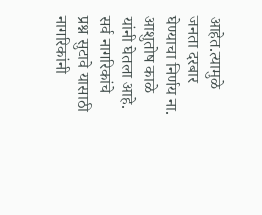आहेत.त्यामुळे जनता दरबार घेण्याचा निर्णय ना. आशुतोष काळे यांनी घेतला आहे. सर्व नागरिकांचे प्रश्न सुटावे यासाठी नागरिकांनी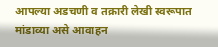आपल्या अडचणी व तक्रारी लेखी स्वरूपात मांडाव्या असे आवाहन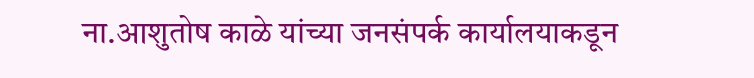ना.आशुतोष काळे यांच्या जनसंपर्क कार्यालयाकडून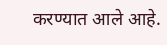करण्यात आले आहे.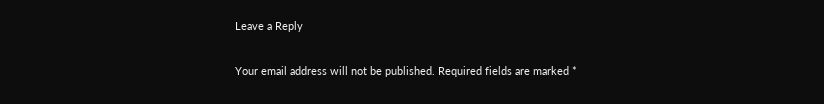Leave a Reply

Your email address will not be published. Required fields are marked *